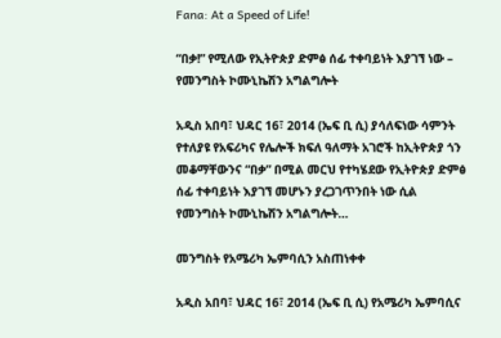Fana: At a Speed of Life!

“በቃ!” የሚለው የኢትዮጵያ ድምፅ ሰፊ ተቀባይነት እያገኘ ነው – የመንግስት ኮሙኒኬሽን አግልግሎት

አዲስ አበባ፣ ህዳር 16፣ 2014 (ኤፍ ቢ ሲ) ያሳለፍነው ሳምንት የተለያዩ የአፍሪካና የሌሎች ክፍለ ዓለማት አገሮች ከኢትዮጵያ ጎን መቆማቸውንና “በቃ” በሚል መርህ የተካሄደው የኢትዮጵያ ድምፅ ሰፊ ተቀባይነት እያገኘ መሆኑን ያረጋገጥንበት ነው ሲል የመንግስት ኮሙኒኬሽን አግልግሎት…

መንግስት የአሜሪካ ኤምባሲን አስጠነቀቀ

አዲስ አበባ፣ ህዳር 16፣ 2014 (ኤፍ ቢ ሲ) የአሜሪካ ኤምባሲና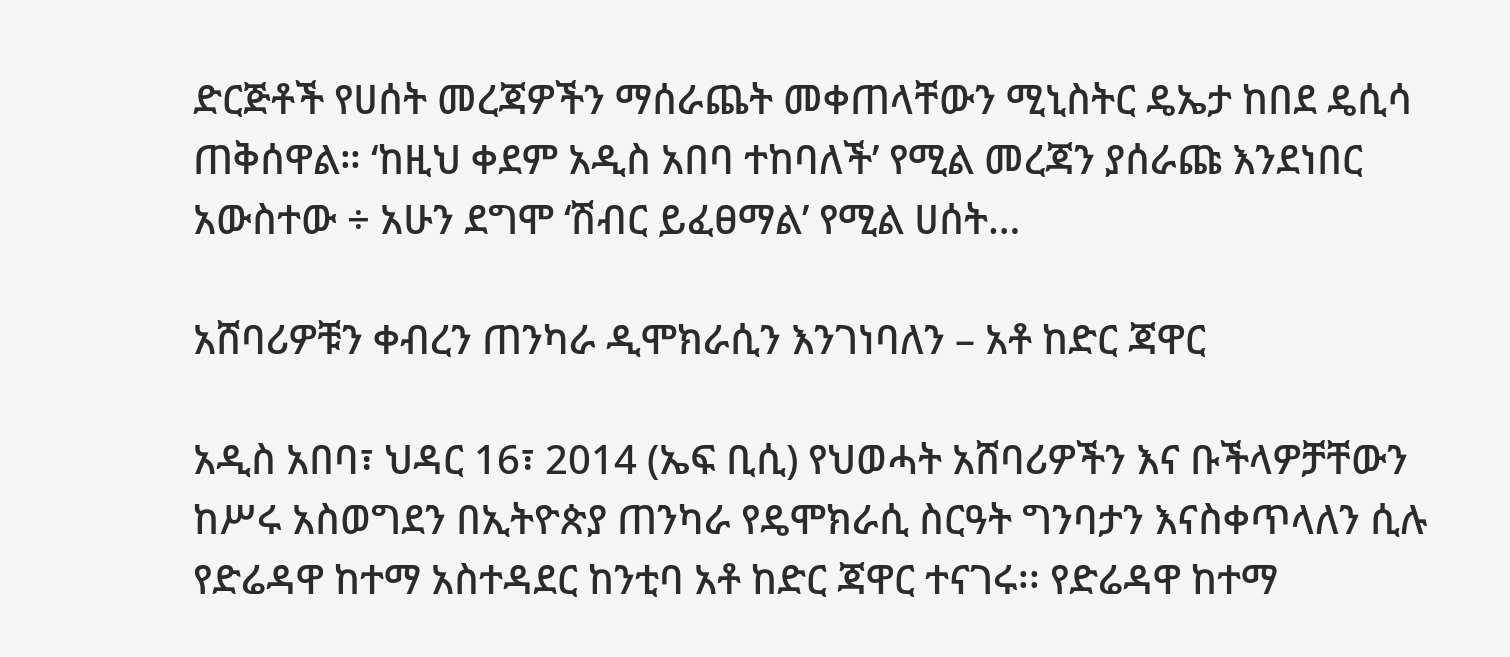ድርጅቶች የሀሰት መረጃዎችን ማሰራጨት መቀጠላቸውን ሚኒስትር ዴኤታ ከበደ ዴሲሳ ጠቅሰዋል። ‘ከዚህ ቀደም አዲስ አበባ ተከባለች’ የሚል መረጃን ያሰራጩ እንደነበር አውስተው ÷ አሁን ደግሞ ‘ሽብር ይፈፀማል’ የሚል ሀሰት…

አሸባሪዎቹን ቀብረን ጠንካራ ዲሞክራሲን እንገነባለን – አቶ ከድር ጃዋር

አዲስ አበባ፣ ህዳር 16፣ 2014 (ኤፍ ቢሲ) የህወሓት አሸባሪዎችን እና ቡችላዎቻቸውን ከሥሩ አስወግደን በኢትዮጵያ ጠንካራ የዴሞክራሲ ስርዓት ግንባታን እናስቀጥላለን ሲሉ የድሬዳዋ ከተማ አስተዳደር ከንቲባ አቶ ከድር ጃዋር ተናገሩ፡፡ የድሬዳዋ ከተማ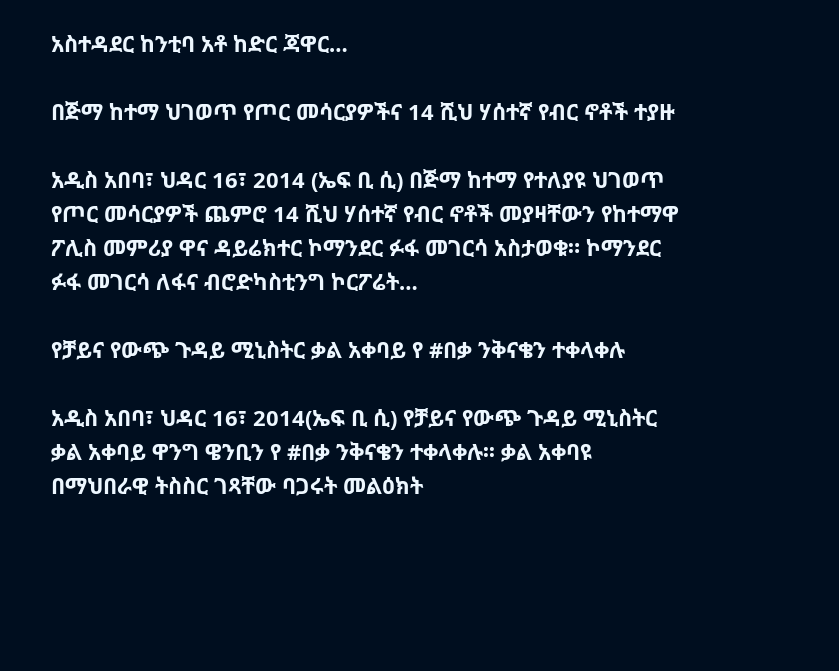አስተዳደር ከንቲባ አቶ ከድር ጃዋር…

በጅማ ከተማ ህገወጥ የጦር መሳርያዎችና 14 ሺህ ሃሰተኛ የብር ኖቶች ተያዙ

አዲስ አበባ፣ ህዳር 16፣ 2014 (ኤፍ ቢ ሲ) በጅማ ከተማ የተለያዩ ህገወጥ የጦር መሳርያዎች ጨምሮ 14 ሺህ ሃሰተኛ የብር ኖቶች መያዛቸውን የከተማዋ ፖሊስ መምሪያ ዋና ዳይሬክተር ኮማንደር ፉፋ መገርሳ አስታወቁ። ኮማንደር ፉፋ መገርሳ ለፋና ብሮድካስቲንግ ኮርፖሬት…

የቻይና የውጭ ጉዳይ ሚኒስትር ቃል አቀባይ የ #በቃ ንቅናቄን ተቀላቀሉ

አዲስ አበባ፣ ህዳር 16፣ 2014(ኤፍ ቢ ሲ) የቻይና የውጭ ጉዳይ ሚኒስትር ቃል አቀባይ ዋንግ ዌንቢን የ #በቃ ንቅናቄን ተቀላቀሉ፡፡ ቃል አቀባዩ በማህበራዊ ትስስር ገጻቸው ባጋሩት መልዕክት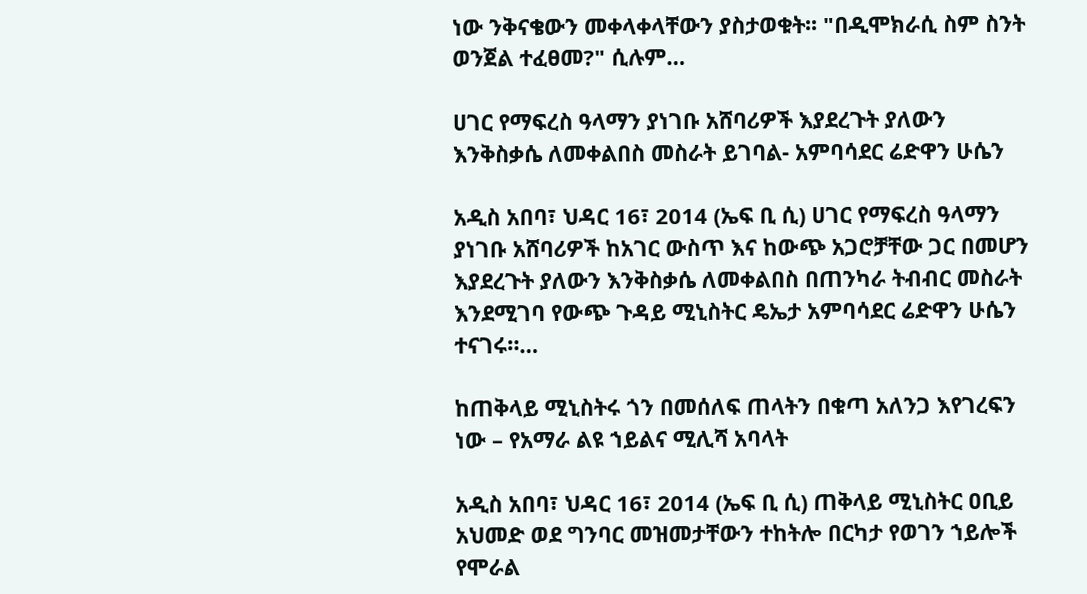ነው ንቅናቄውን መቀላቀላቸውን ያስታወቁት፡፡ "በዲሞክራሲ ስም ስንት ወንጀል ተፈፀመ?" ሲሉም…

ሀገር የማፍረስ ዓላማን ያነገቡ አሸባሪዎች እያደረጉት ያለውን እንቅስቃሴ ለመቀልበስ መስራት ይገባል- አምባሳደር ሬድዋን ሁሴን

አዲስ አበባ፣ ህዳር 16፣ 2014 (ኤፍ ቢ ሲ) ሀገር የማፍረስ ዓላማን ያነገቡ አሸባሪዎች ከአገር ውስጥ እና ከውጭ አጋሮቻቸው ጋር በመሆን እያደረጉት ያለውን እንቅስቃሴ ለመቀልበስ በጠንካራ ትብብር መስራት እንደሚገባ የውጭ ጉዳይ ሚኒስትር ዴኤታ አምባሳደር ሬድዋን ሁሴን ተናገሩ።…

ከጠቅላይ ሚኒስትሩ ጎን በመሰለፍ ጠላትን በቁጣ አለንጋ እየገረፍን ነው – የአማራ ልዩ ኀይልና ሚሊሻ አባላት

አዲስ አበባ፣ ህዳር 16፣ 2014 (ኤፍ ቢ ሲ) ጠቅላይ ሚኒስትር ዐቢይ አህመድ ወደ ግንባር መዝመታቸውን ተከትሎ በርካታ የወገን ኀይሎች የሞራል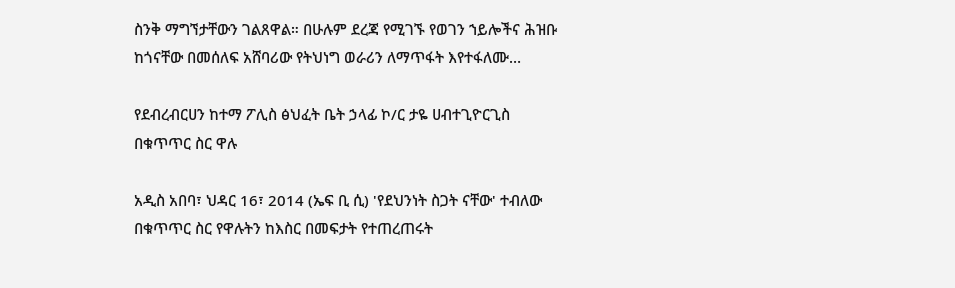ስንቅ ማግኘታቸውን ገልጸዋል። በሁሉም ደረጃ የሚገኙ የወገን ኀይሎችና ሕዝቡ ከጎናቸው በመሰለፍ አሸባሪው የትህነግ ወራሪን ለማጥፋት እየተፋለሙ…

የደብረብርሀን ከተማ ፖሊስ ፅህፈት ቤት ኃላፊ ኮ/ር ታዬ ሀብተጊዮርጊስ በቁጥጥር ስር ዋሉ

አዲስ አበባ፣ ህዳር 16፣ 2014 (ኤፍ ቢ ሲ) 'የደህንነት ስጋት ናቸው' ተብለው በቁጥጥር ስር የዋሉትን ከእስር በመፍታት የተጠረጠሩት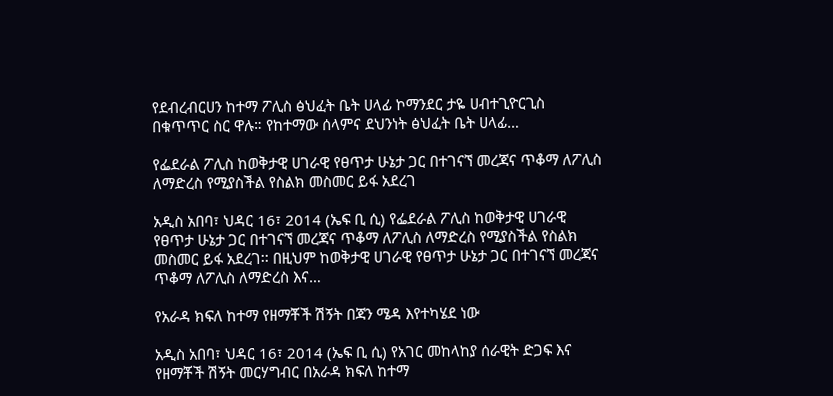የደብረብርሀን ከተማ ፖሊስ ፅህፈት ቤት ሀላፊ ኮማንደር ታዬ ሀብተጊዮርጊስ በቁጥጥር ስር ዋሉ። የከተማው ሰላምና ደህንነት ፅህፈት ቤት ሀላፊ…

የፌደራል ፖሊስ ከወቅታዊ ሀገራዊ የፀጥታ ሁኔታ ጋር በተገናኘ መረጃና ጥቆማ ለፖሊስ ለማድረስ የሚያስችል የስልክ መስመር ይፋ አደረገ

አዲስ አበባ፣ ህዳር 16፣ 2014 (ኤፍ ቢ ሲ) የፌደራል ፖሊስ ከወቅታዊ ሀገራዊ የፀጥታ ሁኔታ ጋር በተገናኘ መረጃና ጥቆማ ለፖሊስ ለማድረስ የሚያስችል የስልክ መስመር ይፋ አደረገ፡፡ በዚህም ከወቅታዊ ሀገራዊ የፀጥታ ሁኔታ ጋር በተገናኘ መረጃና ጥቆማ ለፖሊስ ለማድረስ እና…

የአራዳ ክፍለ ከተማ የዘማቾች ሽኝት በጃን ሜዳ እየተካሄደ ነው

አዲስ አበባ፣ ህዳር 16፣ 2014 (ኤፍ ቢ ሲ) የአገር መከላከያ ሰራዊት ድጋፍ እና የዘማቾች ሽኝት መርሃግብር በአራዳ ክፍለ ከተማ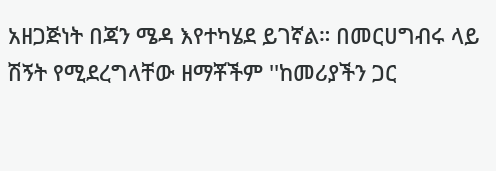አዘጋጅነት በጃን ሜዳ እየተካሄደ ይገኛል። በመርሀግብሩ ላይ ሽኝት የሚደረግላቸው ዘማቾችም ''ከመሪያችን ጋር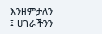እንዘምታለን ፤ ሀገራችንን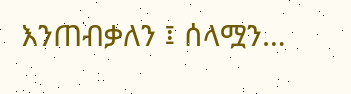እንጠብቃለን ፤ ሰላሟን…